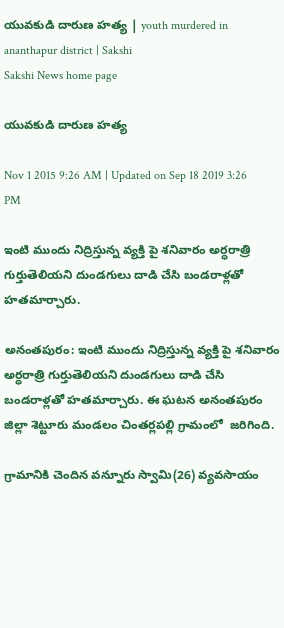యువకుడి దారుణ హత్య | youth murdered in ananthapur district | Sakshi
Sakshi News home page

యువకుడి దారుణ హత్య

Nov 1 2015 9:26 AM | Updated on Sep 18 2019 3:26 PM

ఇంటి ముందు నిద్రిస్తున్న వ్యక్తి పై శనివారం అర్ధరాత్రి గుర్తుతెలియని దుండగులు దాడి చేసి బండరాళ్లతో హతమార్చారు.

అనంతపురం: ఇంటి ముందు నిద్రిస్తున్న వ్యక్తి పై శనివారం అర్ధరాత్రి గుర్తుతెలియని దుండగులు దాడి చేసి బండరాళ్లతో హతమార్చారు. ఈ ఘటన అనంతపురం జిల్లా శెట్టూరు మండలం చింతర్లపల్లి గ్రామంలో  జరిగింది.

గ్రామానికి చెందిన వన్నూరు స్వామి(26) వ్యవసాయం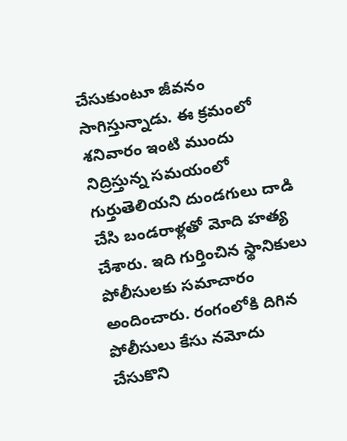చేసుకుంటూ జీవనం సాగిస్తున్నాడు. ఈ క్రమంలో శనివారం ఇంటి ముందు నిద్రిస్తున్న సమయంలో గుర్తుతెలియని దుండగులు దాడి చేసి బండరాళ్లతో మోది హత్య చేశారు. ఇది గుర్తించిన స్థానికులు పోలీసులకు సమాచారం అందించారు. రంగంలోకి దిగిన పోలీసులు కేసు నమోదు చేసుకొని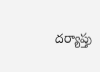దర్యాప్తు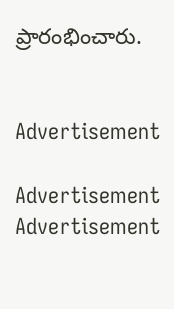ప్రారంభించారు.


Advertisement

Advertisement
Advertisement